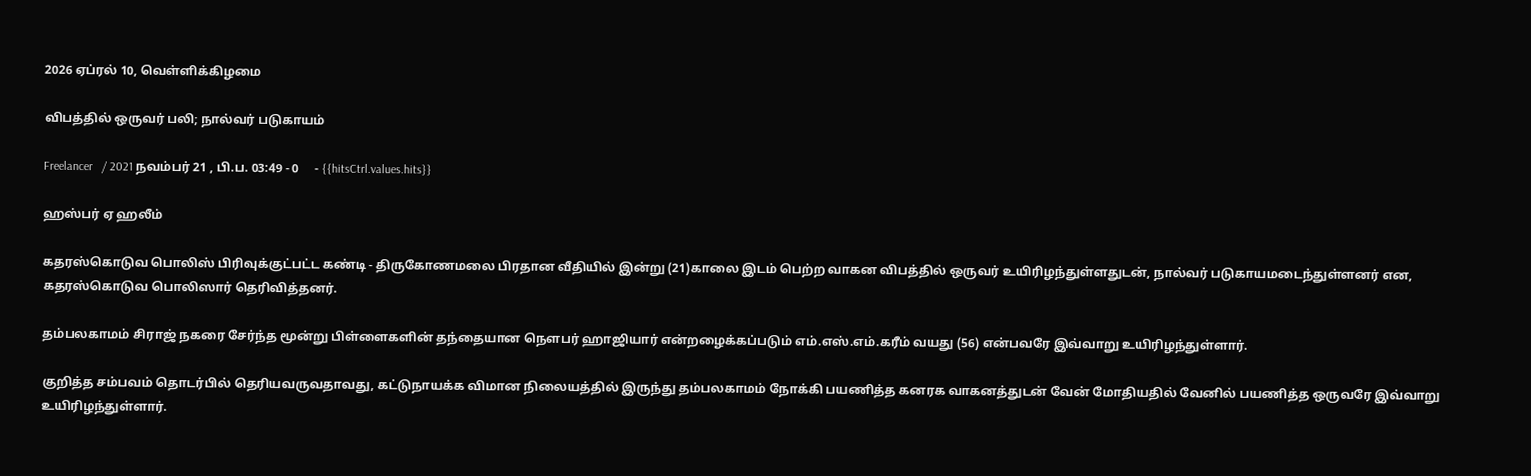2026 ஏப்ரல் 10, வெள்ளிக்கிழமை

விபத்தில் ஒருவர் பலி; நால்வர் படுகாயம்

Freelancer   / 2021 நவம்பர் 21 , பி.ப. 03:49 - 0     - {{hitsCtrl.values.hits}}

ஹஸ்பர் ஏ ஹலீம்

கதரஸ்கொடுவ பொலிஸ் பிரிவுக்குட்பட்ட கண்டி - திருகோணமலை பிரதான வீதியில் இன்று (21)காலை இடம் பெற்ற வாகன விபத்தில் ஒருவர் உயிரிழந்துள்ளதுடன், நால்வர் படுகாயமடைந்துள்ளனர் என,  கதரஸ்கொடுவ பொலிஸார் தெரிவித்தனர்.

தம்பலகாமம் சிராஜ் நகரை சேர்ந்த மூன்று பிள்ளைகளின் தந்தையான நௌபர் ஹாஜியார் என்றழைக்கப்படும் எம்.எஸ்.எம்.கரீம் வயது (56) என்பவரே இவ்வாறு உயிரிழந்துள்ளார்.

குறித்த சம்பவம் தொடர்பில் தெரியவருவதாவது, கட்டுநாயக்க விமான நிலையத்தில் இருந்து தம்பலகாமம் நோக்கி பயணித்த கனரக வாகனத்துடன் வேன் மோதியதில் வேனில் பயணித்த ஒருவரே இவ்வாறு உயிரிழந்துள்ளார்.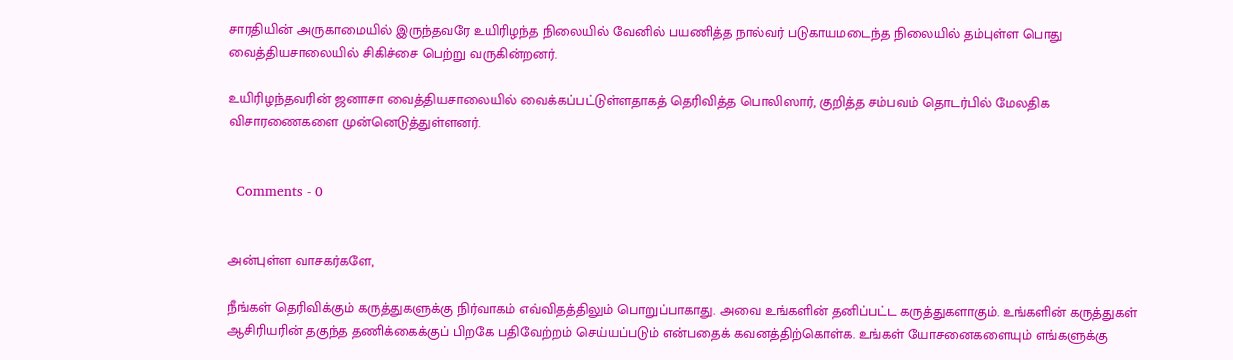சாரதியின் அருகாமையில் இருந்தவரே உயிரிழந்த நிலையில் வேனில் பயணித்த நால்வர் படுகாயமடைந்த நிலையில் தம்புள்ள பொது வைத்தியசாலையில் சிகிச்சை பெற்று வருகின்றனர்.

உயிரிழந்தவரின் ஜனாசா வைத்தியசாலையில் வைக்கப்பட்டுள்ளதாகத் தெரிவித்த பொலிஸார், குறித்த சம்பவம் தொடர்பில் மேலதிக விசாரணைகளை முன்னெடுத்துள்ளனர்.


  Comments - 0


அன்புள்ள வாசகர்களே,

நீங்கள் தெரிவிக்கும் கருத்துகளுக்கு நிர்வாகம் எவ்விதத்திலும் பொறுப்பாகாது. அவை உங்களின் தனிப்பட்ட கருத்துகளாகும். உங்களின் கருத்துகள் ஆசிரியரின் தகுந்த தணிக்கைக்குப் பிறகே பதிவேற்றம் செய்யப்படும் என்பதைக் கவனத்திற்கொள்க. உங்கள் யோசனைகளையும் எங்களுக்கு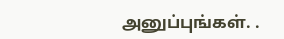அனுப்புங்கள். .